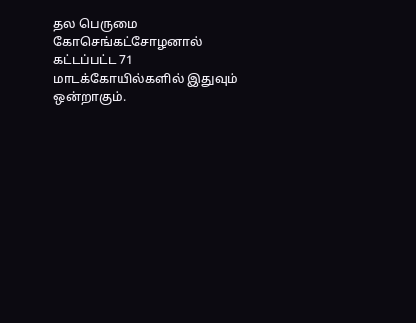தல பெருமை
கோசெங்கட்சோழனால் கட்டப்பட்ட 71 மாடக்கோயில்களில் இதுவும் ஒன்றாகும்.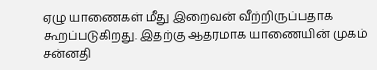ஏழு யாணைகள் மீது இறைவன் வீற்றிருப்பதாக கூறப்படுகிறது. இதற்கு ஆதரமாக யாணையின் முகம் சன்னதி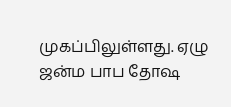முகப்பிலுள்ளது. ஏழு ஜன்ம பாப தோஷ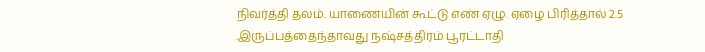நிவர்த்தி தலம். யாணையின் கூட்டு எண் ஏழு. ஏழை பிரித்தால் 2.5 .இருப்பத்தைந்தாவது நஷ்சத்திரம் பூரட்டாதி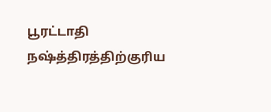பூரட்டாதி நஷ்த்திரத்திற்குரிய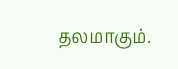தலமாகும்.